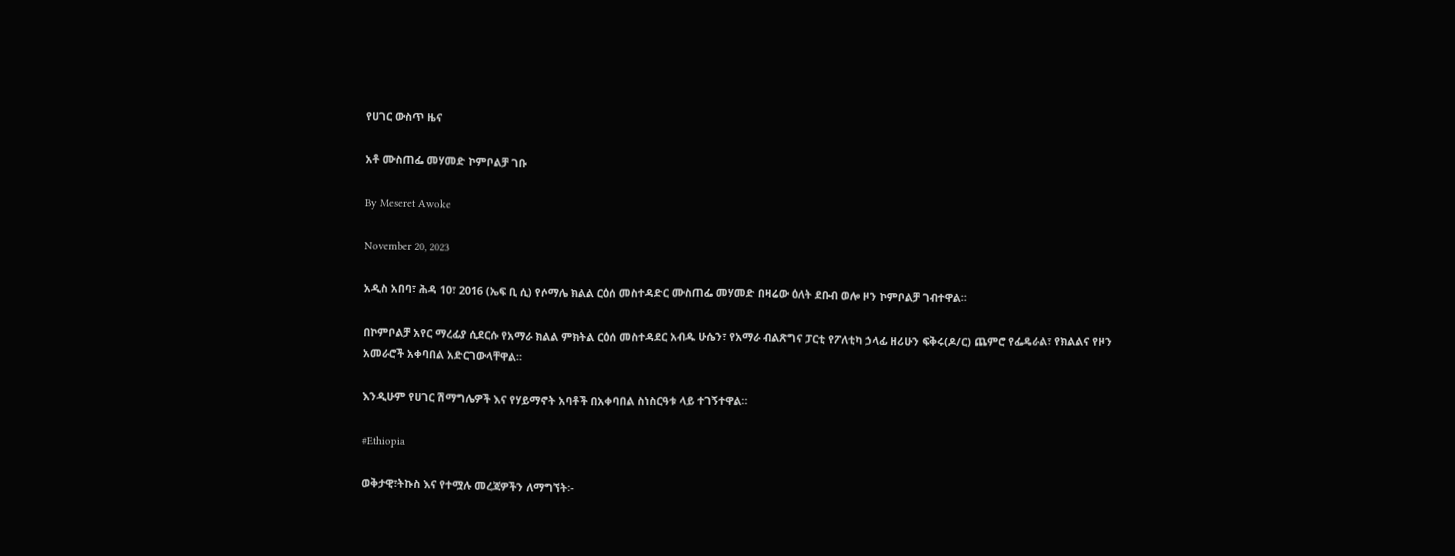የሀገር ውስጥ ዜና

አቶ ሙስጠፌ መሃመድ ኮምቦልቻ ገቡ

By Meseret Awoke

November 20, 2023

አዲስ አበባ፣ ሕዳ 10፣ 2016 (ኤፍ ቢ ሲ) የሶማሌ ክልል ርዕሰ መስተዳድር ሙስጠፌ መሃመድ በዛሬው ዕለት ደቡብ ወሎ ዞን ኮምቦልቻ ገብተዋል።

በኮምቦልቻ አየር ማረፊያ ሲደርሱ የአማራ ክልል ምክትል ርዕሰ መስተዳደር አብዱ ሁሴን፣ የአማራ ብልጽግና ፓርቲ የፖለቲካ ኃላፊ ዘሪሁን ፍቅሩ(ዶ/ር) ጨምሮ የፌዴራል፣ የክልልና የዞን አመራሮች አቀባበል አድርገውላቸዋል።

እንዲሁም የሀገር ሽማግሌዎች እና የሃይማኖት አባቶች በአቀባበል ስነስርዓቱ ላይ ተገኝተዋል።

#Ethiopia

ወቅታዊ፣ትኩስ እና የተሟሉ መረጃዎችን ለማግኘት፡-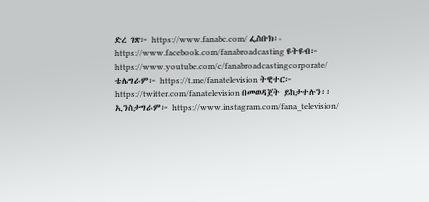ድረ ገጽ፦ https://www.fanabc.com/ ፌስቡክ፡- https://www.facebook.com/fanabroadcasting ዩትዩብ፦ https://www.youtube.com/c/fanabroadcastingcorporate/ ቴሌግራም፦ https://t.me/fanatelevision ትዊተር፦ https://twitter.com/fanatelevision በመወዳጀት ይከታተሉን፡፡ ኢንስታግራም፦ https://www.instagram.com/fana_television/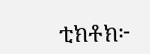ቲክቶክ፦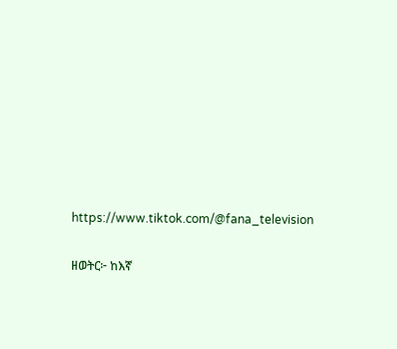https://www.tiktok.com/@fana_television

ዘወትር፦ ከእኛ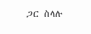ጋር ስላሉ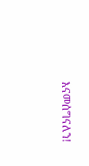እናመሰግናለን!